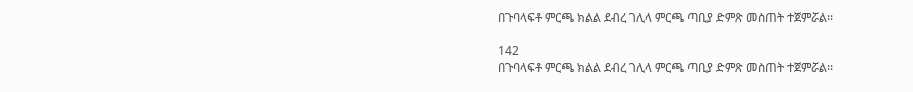በጉባላፍቶ ምርጫ ክልል ደብረ ገሊላ ምርጫ ጣቢያ ድምጽ መስጠት ተጀምሯል፡፡

142
በጉባላፍቶ ምርጫ ክልል ደብረ ገሊላ ምርጫ ጣቢያ ድምጽ መስጠት ተጀምሯል፡፡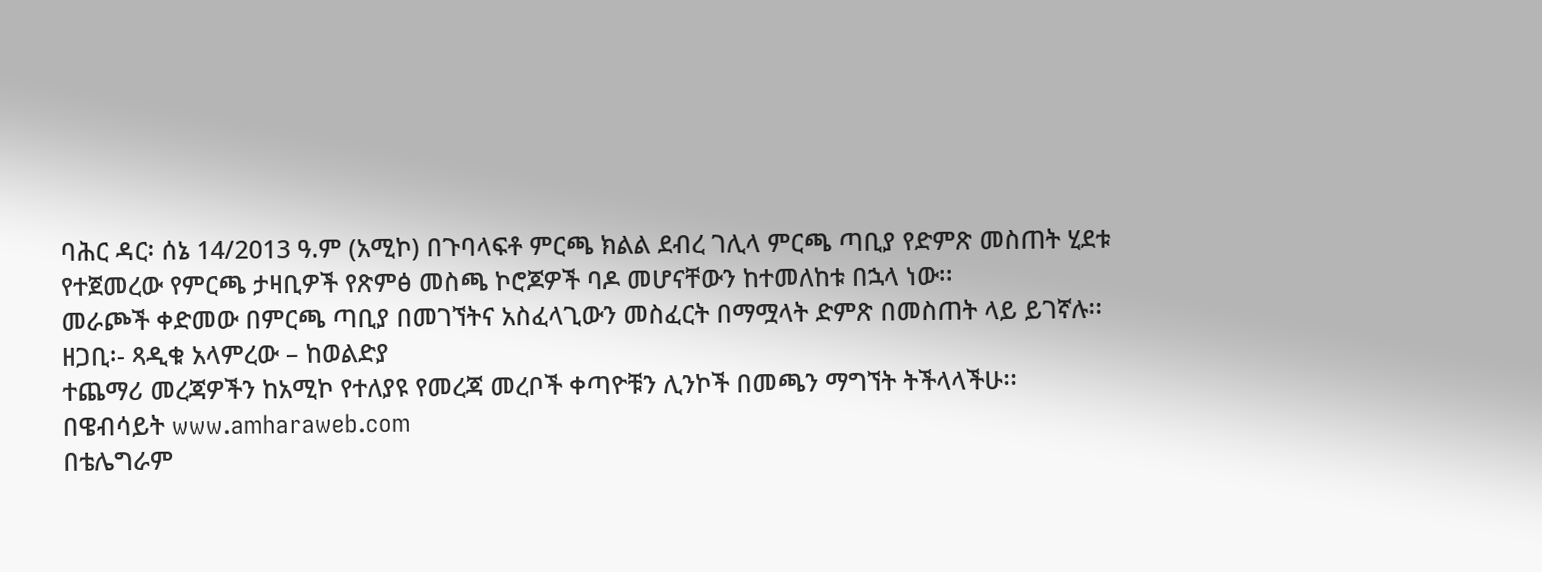ባሕር ዳር፡ ሰኔ 14/2013 ዓ.ም (አሚኮ) በጉባላፍቶ ምርጫ ክልል ደብረ ገሊላ ምርጫ ጣቢያ የድምጽ መስጠት ሂደቱ የተጀመረው የምርጫ ታዛቢዎች የጽምፅ መስጫ ኮሮጆዎች ባዶ መሆናቸውን ከተመለከቱ በኋላ ነው፡፡
መራጮች ቀድመው በምርጫ ጣቢያ በመገኘትና አስፈላጊውን መስፈርት በማሟላት ድምጽ በመስጠት ላይ ይገኛሉ፡፡
ዘጋቢ፡- ጻዲቁ አላምረው – ከወልድያ
ተጨማሪ መረጃዎችን ከአሚኮ የተለያዩ የመረጃ መረቦች ቀጣዮቹን ሊንኮች በመጫን ማግኘት ትችላላችሁ፡፡
በዌብሳይት www.amharaweb.com
በቴሌግራም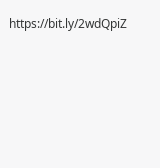https://bit.ly/2wdQpiZ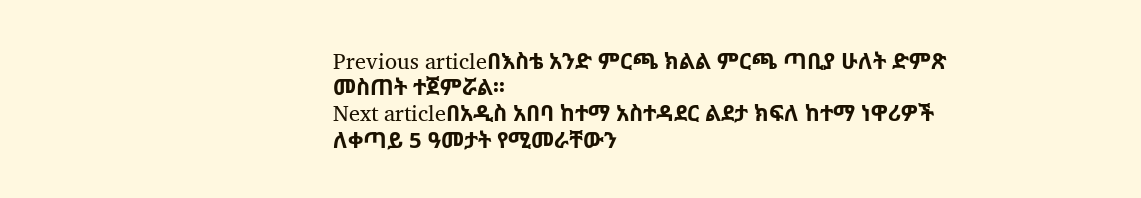Previous articleበእስቴ አንድ ምርጫ ክልል ምርጫ ጣቢያ ሁለት ድምጽ መስጠት ተጀምሯል፡፡
Next articleበአዲስ አበባ ከተማ አስተዳደር ልደታ ክፍለ ከተማ ነዋሪዎች ለቀጣይ 5 ዓመታት የሚመራቸውን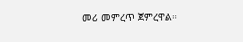መሪ መምረጥ ጀምረዋል።